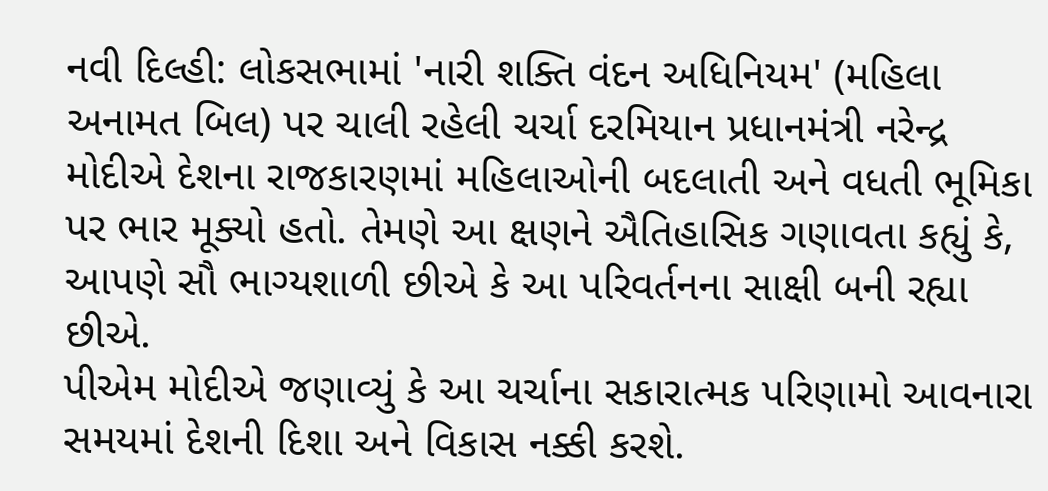નવી દિલ્હી: લોકસભામાં 'નારી શક્તિ વંદન અધિનિયમ' (મહિલા અનામત બિલ) પર ચાલી રહેલી ચર્ચા દરમિયાન પ્રધાનમંત્રી નરેન્દ્ર મોદીએ દેશના રાજકારણમાં મહિલાઓની બદલાતી અને વધતી ભૂમિકા પર ભાર મૂક્યો હતો. તેમણે આ ક્ષણને ઐતિહાસિક ગણાવતા કહ્યું કે, આપણે સૌ ભાગ્યશાળી છીએ કે આ પરિવર્તનના સાક્ષી બની રહ્યા છીએ.
પીએમ મોદીએ જણાવ્યું કે આ ચર્ચાના સકારાત્મક પરિણામો આવનારા સમયમાં દેશની દિશા અને વિકાસ નક્કી કરશે.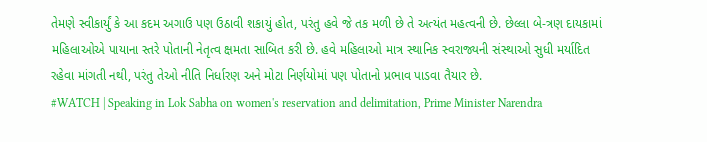તેમણે સ્વીકાર્યું કે આ કદમ અગાઉ પણ ઉઠાવી શકાયું હોત, પરંતુ હવે જે તક મળી છે તે અત્યંત મહત્વની છે. છેલ્લા બે-ત્રણ દાયકામાં મહિલાઓએ પાયાના સ્તરે પોતાની નેતૃત્વ ક્ષમતા સાબિત કરી છે. હવે મહિલાઓ માત્ર સ્થાનિક સ્વરાજ્યની સંસ્થાઓ સુધી મર્યાદિત રહેવા માંગતી નથી, પરંતુ તેઓ નીતિ નિર્ધારણ અને મોટા નિર્ણયોમાં પણ પોતાનો પ્રભાવ પાડવા તૈયાર છે.
#WATCH | Speaking in Lok Sabha on women's reservation and delimitation, Prime Minister Narendra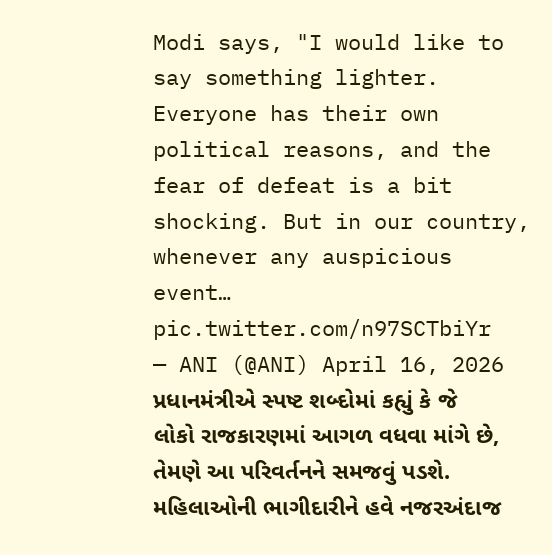Modi says, "I would like to say something lighter. Everyone has their own political reasons, and the fear of defeat is a bit shocking. But in our country, whenever any auspicious event… pic.twitter.com/n97SCTbiYr
— ANI (@ANI) April 16, 2026
પ્રધાનમંત્રીએ સ્પષ્ટ શબ્દોમાં કહ્યું કે જે લોકો રાજકારણમાં આગળ વધવા માંગે છે, તેમણે આ પરિવર્તનને સમજવું પડશે. મહિલાઓની ભાગીદારીને હવે નજરઅંદાજ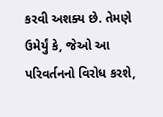કરવી અશક્ય છે. તેમણે ઉમેર્યું કે, જેઓ આ પરિવર્તનનો વિરોધ કરશે,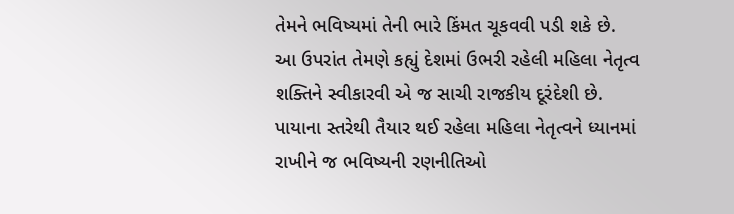તેમને ભવિષ્યમાં તેની ભારે કિંમત ચૂકવવી પડી શકે છે.
આ ઉપરાંત તેમણે કહ્યું દેશમાં ઉભરી રહેલી મહિલા નેતૃત્વ શક્તિને સ્વીકારવી એ જ સાચી રાજકીય દૂરંદેશી છે. પાયાના સ્તરેથી તૈયાર થઈ રહેલા મહિલા નેતૃત્વને ધ્યાનમાં રાખીને જ ભવિષ્યની રણનીતિઓ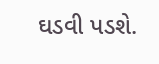ઘડવી પડશે.